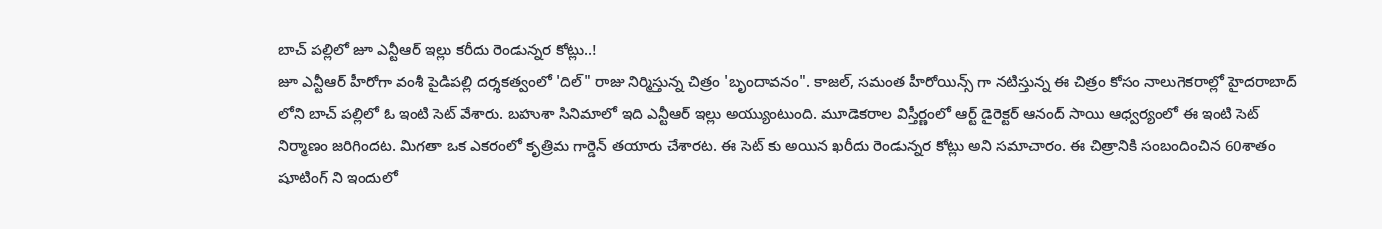బాచ్ పల్లిలో జూ ఎన్టీఆర్ ఇల్లు కరీదు రెండున్నర కోట్లు..!
జూ ఎన్టీఆర్ హీరోగా వంశీ పైడిపల్లి దర్శకత్వంలో 'దిల్" రాజు నిర్మిస్తున్న చిత్రం 'బృందావనం". కాజల్, సమంత హీరోయిన్స్ గా నటిస్తున్న ఈ చిత్రం కోసం నాలుగెకరాల్లో హైదరాబాద్ లోని బాచ్ పల్లిలో ఓ ఇంటి సెట్ వేశారు. బహుశా సినిమాలో ఇది ఎన్టీఆర్ ఇల్లు అయ్యుంటుంది. మూడెకరాల విస్తీర్ణంలో ఆర్ట్ డైరెక్టర్ ఆనంద్ సాయి ఆధ్వర్యంలో ఈ ఇంటి సెట్ నిర్మాణం జరిగిందట. మిగతా ఒక ఎకరంలో కృత్రిమ గార్డెన్ తయారు చేశారట. ఈ సెట్ కు అయిన ఖరీదు రెండున్నర కోట్లు అని సమాచారం. ఈ చిత్రానికి సంబందించిన 60శాతం షూటింగ్ ని ఇందులో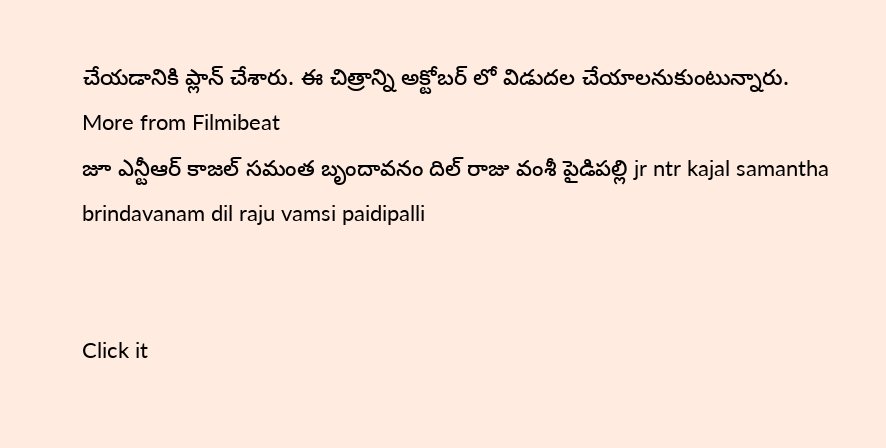చేయడానికి ప్లాన్ చేశారు. ఈ చిత్రాన్ని అక్టోబర్ లో విడుదల చేయాలనుకుంటున్నారు.
More from Filmibeat
జూ ఎన్టీఆర్ కాజల్ సమంత బృందావనం దిల్ రాజు వంశీ పైడిపల్లి jr ntr kajal samantha brindavanam dil raju vamsi paidipalli


Click it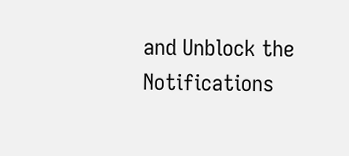and Unblock the Notifications